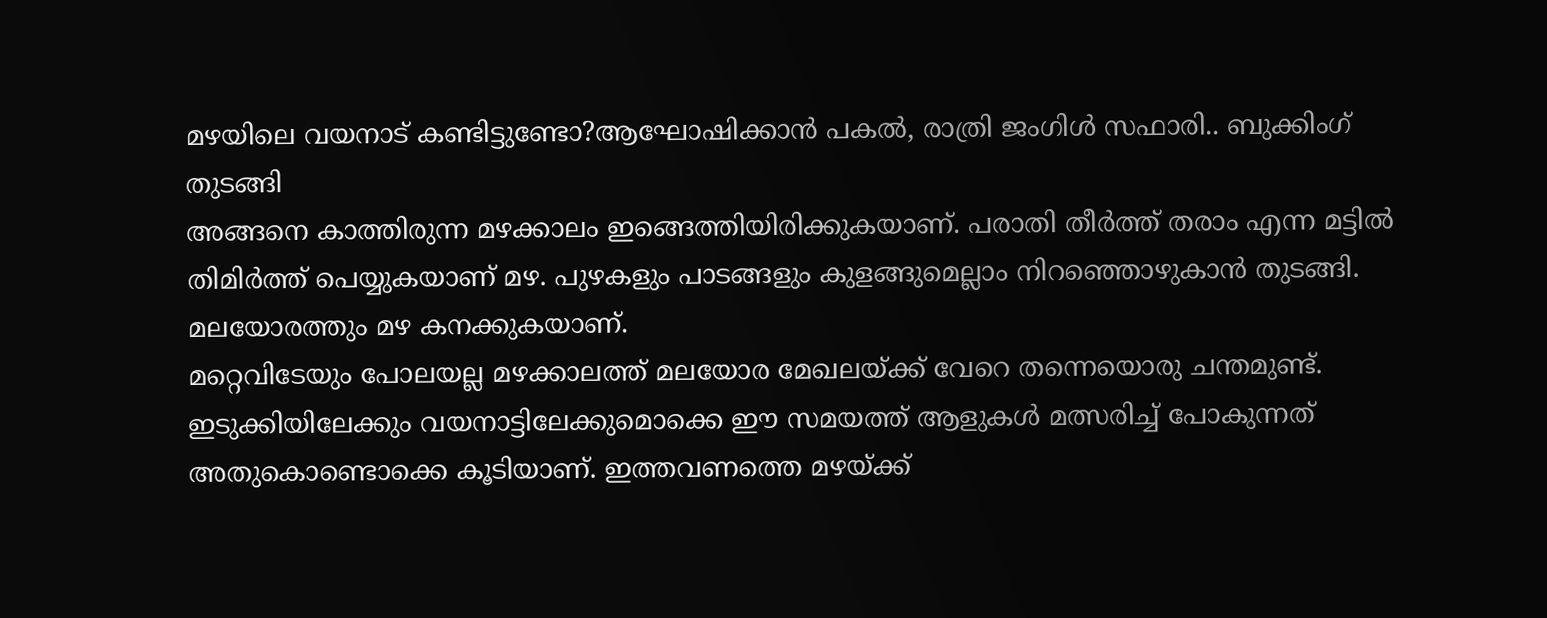മഴയിലെ വയനാട് കണ്ടിട്ടുണ്ടോ?ആഘോഷിക്കാൻ പകൽ, രാത്രി ജംഗിൾ സഫാരി.. ബുക്കിംഗ് തുടങ്ങി
അങ്ങനെ കാത്തിരുന്ന മഴക്കാലം ഇങ്ങെത്തിയിരിക്കുകയാണ്. പരാതി തീർത്ത് തരാം എന്ന മട്ടിൽ തിമിർത്ത് പെയ്യുകയാണ് മഴ. പുഴകളും പാടങ്ങളും കുളങ്ങുമെല്ലാം നിറഞ്ഞൊഴുകാൻ തുടങ്ങി. മലയോരത്തും മഴ കനക്കുകയാണ്.
മറ്റെവിടേയും പോലയല്ല മഴക്കാലത്ത് മലയോര മേഖലയ്ക്ക് വേറെ തന്നെയൊരു ചന്തമുണ്ട്. ഇടുക്കിയിലേക്കും വയനാട്ടിലേക്കുമൊക്കെ ഈ സമയത്ത് ആളുകൾ മത്സരിച്ച് പോകുന്നത് അതുകൊണ്ടൊക്കെ കൂടിയാണ്. ഇത്തവണത്തെ മഴയ്ക്ക്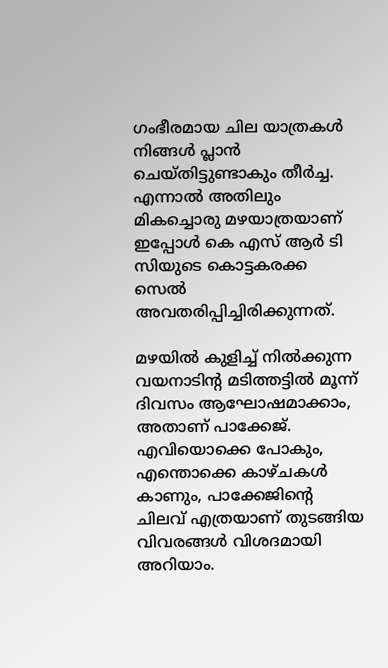ഗംഭീരമായ ചില യാത്രകൾ നിങ്ങൾ പ്ലാൻ ചെയ്തിട്ടുണ്ടാകും തീർച്ച. എന്നാൽ അതിലും മികച്ചൊരു മഴയാത്രയാണ് ഇപ്പോൾ കെ എസ് ആർ ടി സിയുടെ കൊട്ടകരക്ക സെൽ അവതരിപ്പിച്ചിരിക്കുന്നത്.

മഴയിൽ കുളിച്ച് നിൽക്കുന്ന വയനാടിന്റ മടിത്തട്ടിൽ മൂന്ന് ദിവസം ആഘോഷമാക്കാം, അതാണ് പാക്കേജ്. എവിയൊക്കെ പോകും, എന്തൊക്കെ കാഴ്ചകൾ കാണും, പാക്കേജിന്റെ ചിലവ് എത്രയാണ് തുടങ്ങിയ വിവരങ്ങൾ വിശദമായി അറിയാം.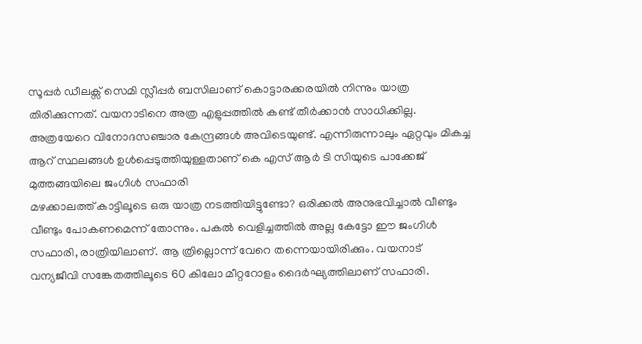സൂപ്പർ ഡീലക്സ് സെമി സ്ലീപ്പർ ബസിലാണ് കൊട്ടാരക്കരയിൽ നിന്നും യാത്ര തിരിക്കുന്നത്. വയനാടിനെ അത്ര എളുപ്പത്തിൽ കണ്ട് തീർക്കാൻ സാധിക്കില്ല. അത്രയേറെ വിനോദസഞ്ചാര കേന്ദ്രങ്ങൾ അവിടെയുണ്ട്. എന്നിരുന്നാലും ഏറ്റവും മികച്ച ആറ് സ്ഥലങ്ങൾ ഉൾപ്പെടുത്തിയുള്ളതാണ് കെ എസ് ആർ ടി സിയുടെ പാക്കേജ്
മുത്തങ്ങയിലെ ജംഗിൾ സഫാരി
മഴക്കാലത്ത് കാട്ടിലൂടെ ഒരു യാത്ര നടത്തിയിട്ടുണ്ടോ? ഒരിക്കൽ അനുഭവിച്ചാൽ വീണ്ടും വീണ്ടും പോകണമെന്ന് തോന്നും. പകൽ വെളിച്ചത്തിൽ അല്ല കേട്ടോ ഈ ജംഗിൾ സഫാരി, രാത്രിയിലാണ്. ആ ത്രില്ലൊന്ന് വേറെ തന്നെയായിരിക്കും. വയനാട് വന്യജീവി സങ്കേതത്തിലൂടെ 60 കിലോ മീറ്ററോളം ദൈർഘ്യത്തിലാണ് സഫാരി.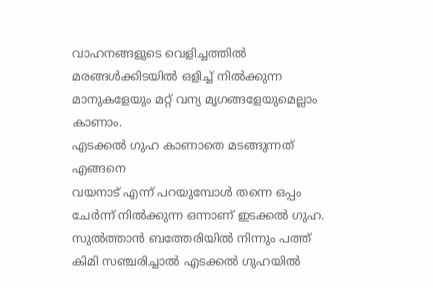വാഹനങ്ങളുടെ വെളിച്ചത്തിൽ മരങ്ങൾക്കിടയിൽ ഒളിച്ച് നിൽക്കുന്ന മാനുകളേയും മറ്റ് വന്യ മൃഗങ്ങളേയുമെല്ലാം കാണാം.
എടക്കൽ ഗുഹ കാണാതെ മടങ്ങുന്നത് എങ്ങനെ
വയനാട് എന്ന് പറയുമ്പോൾ തന്നെ ഒപ്പം ചേർന്ന് നിൽക്കുന്ന ഒന്നാണ് ഇടക്കൽ ഗുഹ. സുൽത്താൻ ബത്തേരിയിൽ നിന്നും പത്ത് കിമി സഞ്ചരിച്ചാൽ എടക്കൽ ഗുഹയിൽ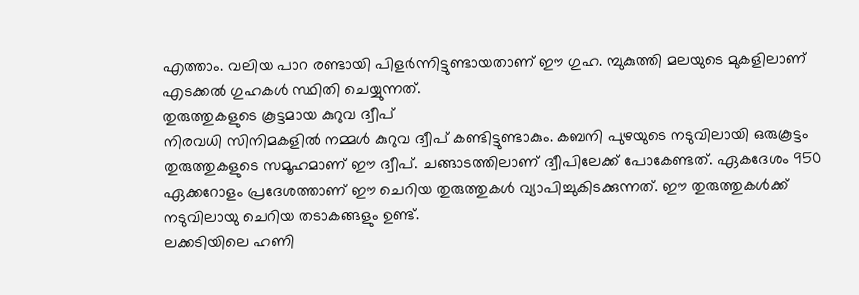എത്താം. വലിയ പാറ രണ്ടായി പിളർന്നിട്ടുണ്ടായതാണ് ഈ ഗുഹ. മ്പുകുത്തി മലയുടെ മുകളിലാണ് എടക്കൽ ഗുഹകൾ സ്ഥിതി ചെയ്യുന്നത്.
തുരുത്തുകളുടെ കൂട്ടമായ കുറുവ ദ്വീപ്
നിരവധി സിനിമകളിൽ നമ്മൾ കുറുവ ദ്വീപ് കണ്ടിട്ടുണ്ടാകും. കബനി പുഴയുടെ നടുവിലായി ഒരുകൂട്ടം തുരുത്തുകളുടെ സമൂഹമാണ് ഈ ദ്വീപ്. ചങ്ങാടത്തിലാണ് ദ്വീപിലേക്ക് പോകേണ്ടത്. ഏകദേശം 950 ഏക്കറോളം പ്രദേശത്താണ് ഈ ചെറിയ തുരുത്തുകൾ വ്യാപിച്ചുകിടക്കുന്നത്. ഈ തുരുത്തുകൾക്ക് നടുവിലായു ചെറിയ തടാകങ്ങളും ഉണ്ട്.
ലക്കടിയിലെ ഹണി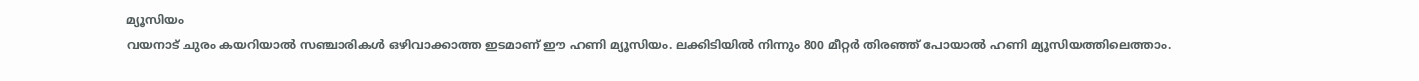മ്യൂസിയം
വയനാട് ചുരം കയറിയാൽ സഞ്ചാരികൾ ഒഴിവാക്കാത്ത ഇടമാണ് ഈ ഹണി മ്യൂസിയം. ലക്കിടിയിൽ നിന്നും 800 മീറ്റർ തിരഞ്ഞ് പോയാൽ ഹണി മ്യൂസിയത്തിലെത്താം.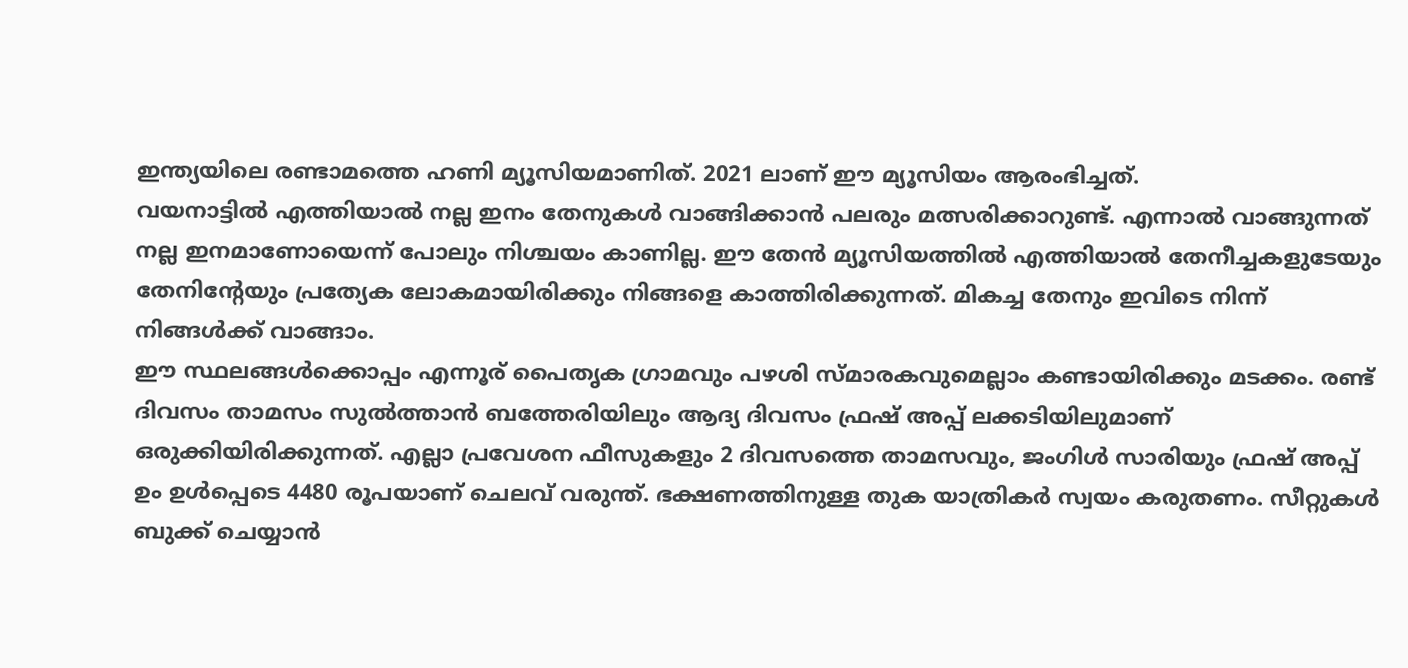ഇന്ത്യയിലെ രണ്ടാമത്തെ ഹണി മ്യൂസിയമാണിത്. 2021 ലാണ് ഈ മ്യൂസിയം ആരംഭിച്ചത്.
വയനാട്ടിൽ എത്തിയാൽ നല്ല ഇനം തേനുകൾ വാങ്ങിക്കാൻ പലരും മത്സരിക്കാറുണ്ട്. എന്നാൽ വാങ്ങുന്നത് നല്ല ഇനമാണോയെന്ന് പോലും നിശ്ചയം കാണില്ല. ഈ തേൻ മ്യൂസിയത്തിൽ എത്തിയാൽ തേനീച്ചകളുടേയും തേനിന്റേയും പ്രത്യേക ലോകമായിരിക്കും നിങ്ങളെ കാത്തിരിക്കുന്നത്. മികച്ച തേനും ഇവിടെ നിന്ന് നിങ്ങൾക്ക് വാങ്ങാം.
ഈ സ്ഥലങ്ങൾക്കൊപ്പം എന്നൂര് പൈതൃക ഗ്രാമവും പഴശി സ്മാരകവുമെല്ലാം കണ്ടായിരിക്കും മടക്കം. രണ്ട് ദിവസം താമസം സുൽത്താൻ ബത്തേരിയിലും ആദ്യ ദിവസം ഫ്രഷ് അപ്പ് ലക്കടിയിലുമാണ് ഒരുക്കിയിരിക്കുന്നത്. എല്ലാ പ്രവേശന ഫീസുകളും 2 ദിവസത്തെ താമസവും, ജംഗിൾ സാരിയും ഫ്രഷ് അപ്പ് ഉം ഉൾപ്പെടെ 4480 രൂപയാണ് ചെലവ് വരുന്ത്. ഭക്ഷണത്തിനുള്ള തുക യാത്രികർ സ്വയം കരുതണം. സീറ്റുകൾ ബുക്ക് ചെയ്യാൻ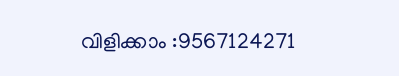വിളിക്കാം :9567124271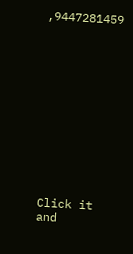,9447281459












Click it and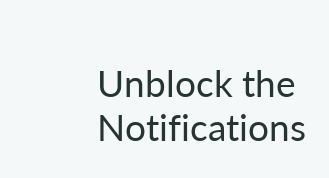Unblock the Notifications